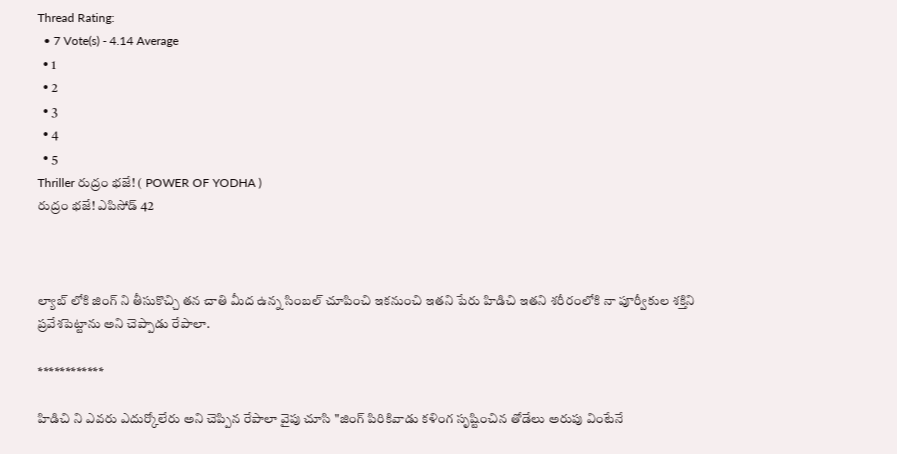Thread Rating:
  • 7 Vote(s) - 4.14 Average
  • 1
  • 2
  • 3
  • 4
  • 5
Thriller రుద్రం భజే! ( POWER OF YODHA )
రుద్రం భజే! ఎపిసోడ్ 42



ల్యాబ్ లోకి జింగ్ ని తీసుకొచ్చి తన చాతి మీద ఉన్న సింబల్ చూపించి ఇకనుంచి ఇతని పేరు హిడిచి ఇతని శరీరంలోకి నా పూర్వీకుల శక్తిని ప్రవేశపెట్టాను అని చెప్పాడు రేపాలా.

************

హిడిచి ని ఎవరు ఎదుర్కోలేరు అని చెప్పిన రేపాలా వైపు చూసి "జింగ్ పిరికివాడు కళింగ సృష్టించిన తోడేలు అరుపు వింటేనే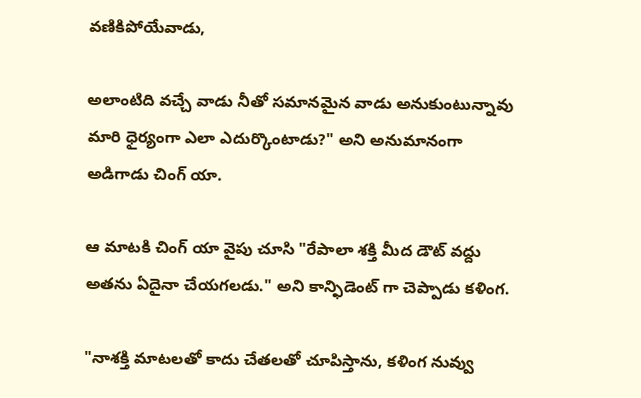వణికిపోయేవాడు,

అలాంటిది వచ్చే వాడు నీతో సమానమైన వాడు అనుకుంటున్నావు మారి ధైర్యంగా ఎలా ఎదుర్కొంటాడు?" అని అనుమానంగా అడిగాడు చింగ్ యా.

ఆ మాటకి చింగ్ యా వైపు చూసి "రేపాలా శక్తి మీద డౌట్ వద్దు అతను ఏదైనా చేయగలడు." అని కాన్ఫిడెంట్ గా చెప్పాడు కళింగ.

"నాశక్తి మాటలతో కాదు చేతలతో చూపిస్తాను, కళింగ నువ్వు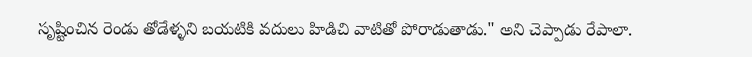సృష్టించిన రెండు తోడేళ్ళని బయటికి వదులు హిడిచి వాటితో పోరాడుతాడు." అని చెప్పాడు రేపాలా.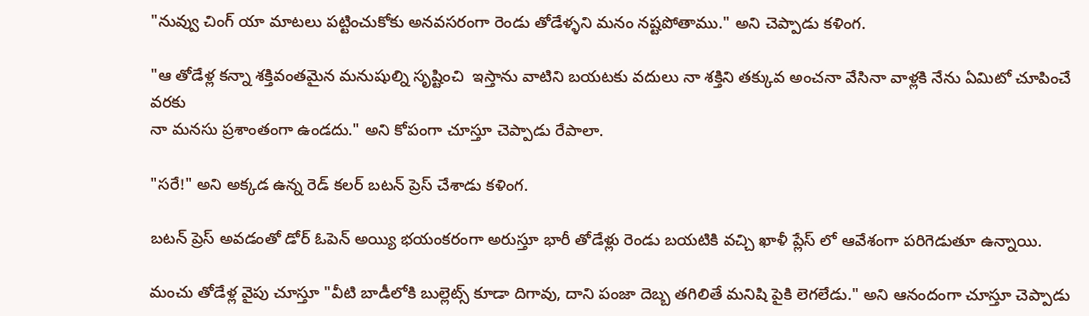"నువ్వు చింగ్ యా మాటలు పట్టించుకోకు అనవసరంగా రెండు తోడేళ్ళని మనం నష్టపోతాము." అని చెప్పాడు కళింగ.

"ఆ తోడేళ్ల కన్నా శక్తివంతమైన మనుషుల్ని సృష్టించి  ఇస్తాను వాటిని బయటకు వదులు నా శక్తిని తక్కువ అంచనా వేసినా వాళ్లకి నేను ఏమిటో చూపించే వరకు
నా మనసు ప్రశాంతంగా ఉండదు." అని కోపంగా చూస్తూ చెప్పాడు రేపాలా.

"సరే!" అని అక్కడ ఉన్న రెడ్ కలర్ బటన్ ప్రెస్ చేశాడు కళింగ.

బటన్ ప్రెస్ అవడంతో డోర్ ఓపెన్ అయ్యి భయంకరంగా అరుస్తూ భారీ తోడేళ్లు రెండు బయటికి వచ్చి ఖాళీ ప్లేస్ లో ఆవేశంగా పరిగెడుతూ ఉన్నాయి.

మంచు తోడేళ్ల వైపు చూస్తూ "వీటి బాడీలోకి బుల్లెట్స్ కూడా దిగావు, దాని పంజా దెబ్బ తగిలితే మనిషి పైకి లెగలేడు." అని ఆనందంగా చూస్తూ చెప్పాడు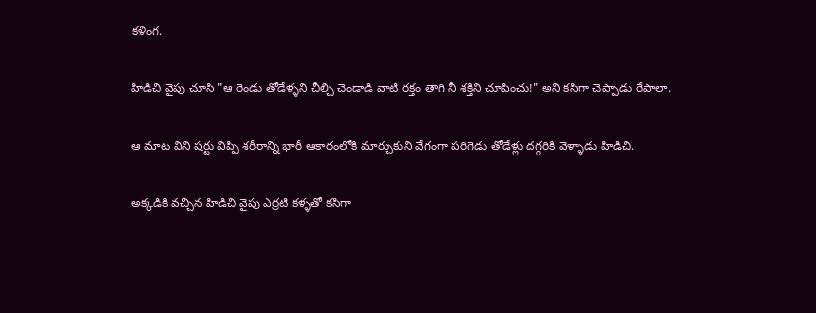కళింగ.

హిడిచి వైపు చూసి "ఆ రెండు తోడేళ్ళని చీల్చి చెండాడి వాటి రక్తం తాగి నీ శక్తిని చూపించు!" అని కసిగా చెప్పాడు రేపాలా.

ఆ మాట విని షర్టు విప్పి శరీరాన్ని భారీ ఆకారంలోకి మార్చుకుని వేగంగా పరిగెడు తోడేళ్లు దగ్గరికి వెళ్ళాడు హిడిచి.

అక్కడికి వచ్చిన హిడిచి వైపు ఎర్రటి కళ్ళతో కసిగా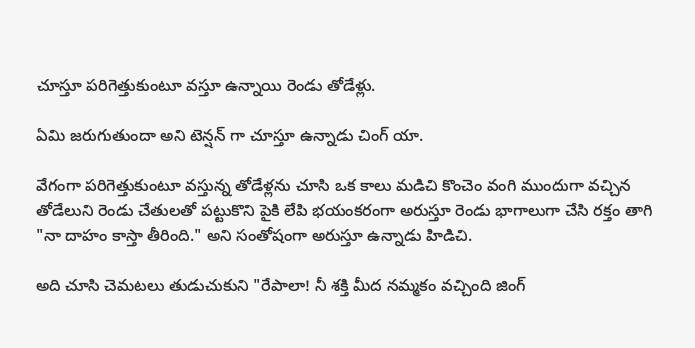చూస్తూ పరిగెత్తుకుంటూ వస్తూ ఉన్నాయి రెండు తోడేళ్లు.

ఏమి జరుగుతుందా అని టెన్షన్ గా చూస్తూ ఉన్నాడు చింగ్ యా.

వేగంగా పరిగెత్తుకుంటూ వస్తున్న తోడేళ్లను చూసి ఒక కాలు మడిచి కొంచెం వంగి ముందుగా వచ్చిన తోడేలుని రెండు చేతులతో పట్టుకొని పైకి లేపి భయంకరంగా అరుస్తూ రెండు భాగాలుగా చేసి రక్తం తాగి "నా దాహం కాస్తా తీరింది." అని సంతోషంగా అరుస్తూ ఉన్నాడు హిడిచి.

అది చూసి చెమటలు తుడుచుకుని "రేపాలా! నీ శక్తి మీద నమ్మకం వచ్చింది జింగ్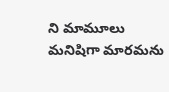ని మామూలు మనిషిగా మారమను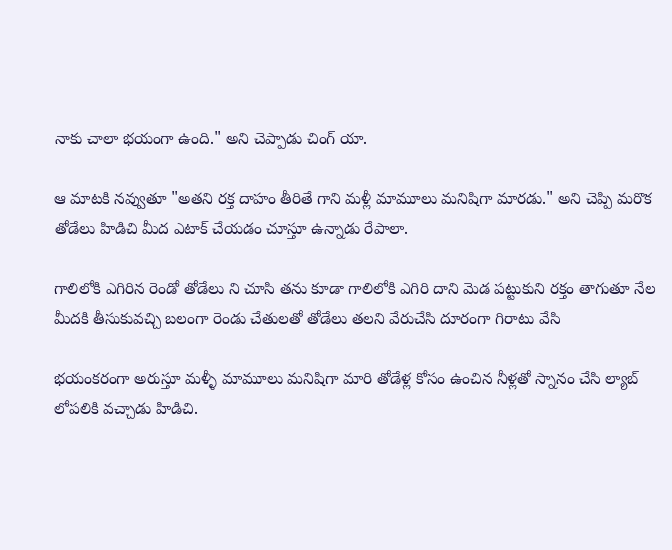నాకు చాలా భయంగా ఉంది." అని చెప్పాడు చింగ్ యా.

ఆ మాటకి నవ్వుతూ "అతని రక్త దాహం తీరితే గాని మళ్లీ మామూలు మనిషిగా మారడు." అని చెప్పి మరొక తోడేలు హిడిచి మీద ఎటాక్ చేయడం చూస్తూ ఉన్నాడు రేపాలా.

గాలిలోకి ఎగిరిన రెండో తోడేలు ని చూసి తను కూడా గాలిలోకి ఎగిరి దాని మెడ పట్టుకుని రక్తం తాగుతూ నేల మీదకి తీసుకువచ్చి బలంగా రెండు చేతులతో తోడేలు తలని వేరుచేసి దూరంగా గిరాటు వేసి

భయంకరంగా అరుస్తూ మళ్ళీ మామూలు మనిషిగా మారి తోడేళ్ల కోసం ఉంచిన నీళ్లతో స్నానం చేసి ల్యాబ్ లోపలికి వచ్చాడు హిడిచి.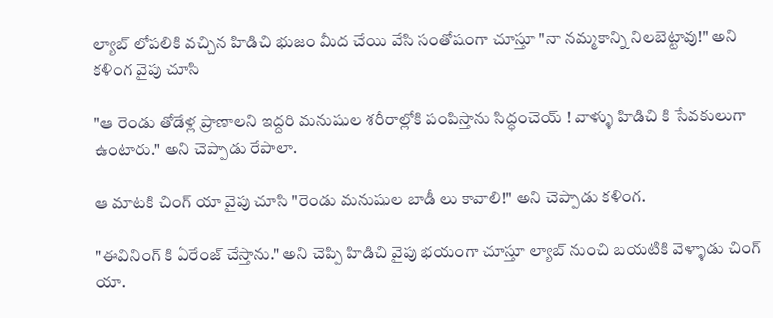ల్యాబ్ లోపలికి వచ్చిన హిడిచి భుజం మీద చేయి వేసి సంతోషంగా చూస్తూ "నా నమ్మకాన్ని నిలబెట్టావు!" అని కళింగ వైపు చూసి

"ఆ రెండు తోడేళ్ల ప్రాణాలని ఇద్దరి మనుషుల శరీరాల్లోకి పంపిస్తాను సిద్ధంచెయ్ ! వాళ్ళు హిడిచి కి సేవకులుగా ఉంటారు." అని చెప్పాడు రేపాలా.

ఆ మాటకి చింగ్ యా వైపు చూసి "రెండు మనుషుల బాడీ లు కావాలి!" అని చెప్పాడు కళింగ.

"ఈవినింగ్ కి ఏరేంజ్ చేస్తాను." అని చెప్పి హిడిచి వైపు భయంగా చూస్తూ ల్యాబ్ నుంచి బయటికి వెళ్ళాడు చింగ్ యా.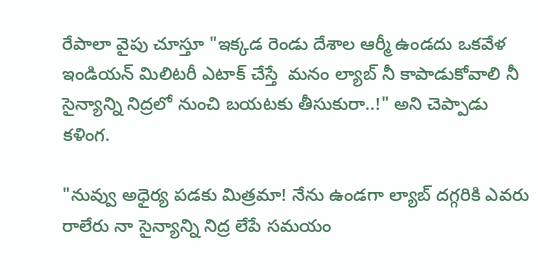రేపాలా వైపు చూస్తూ "ఇక్కడ రెండు దేశాల ఆర్మీ ఉండదు ఒకవేళ ఇండియన్ మిలిటరీ ఎటాక్ చేస్తే  మనం ల్యాబ్ నీ కాపాడుకోవాలి నీ సైన్యాన్ని నిద్రలో నుంచి బయటకు తీసుకురా..!" అని చెప్పాడు కళింగ.

"నువ్వు అధైర్య పడకు మిత్రమా! నేను ఉండగా ల్యాబ్ దగ్గరికి ఎవరు రాలేరు నా సైన్యాన్ని నిద్ర లేపే సమయం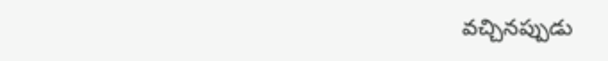వచ్చినప్పుడు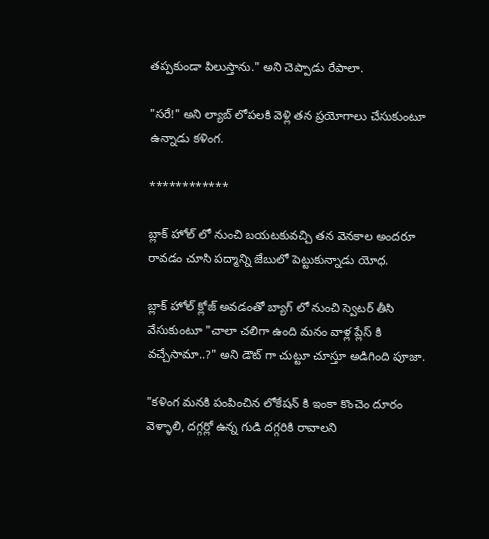తప్పకుండా పిలుస్తాను." అని చెప్పాడు రేపాలా.

"సరే!" అని ల్యాబ్ లోపలకి వెళ్లి తన ప్రయోగాలు చేసుకుంటూ ఉన్నాడు కళింగ.

************

బ్లాక్ హోల్ లో నుంచి బయటకువచ్చి తన వెనకాల అందరూ రావడం చూసి పద్మాన్ని జేబులో పెట్టుకున్నాడు యోధ.

బ్లాక్ హోల్ క్లోజ్ అవడంతో బ్యాగ్ లో నుంచి స్వెటర్ తీసి వేసుకుంటూ "చాలా చలిగా ఉంది మనం వాళ్ల ప్లేస్ కి వచ్చేసామా..?" అని డౌట్ గా చుట్టూ చూస్తూ అడిగింది పూజా.

"కళింగ మనకి పంపించిన లోకేషన్ కి ఇంకా కొంచెం దూరం వెళ్ళాలి, దగ్గర్లో ఉన్న గుడి దగ్గరికి రావాలని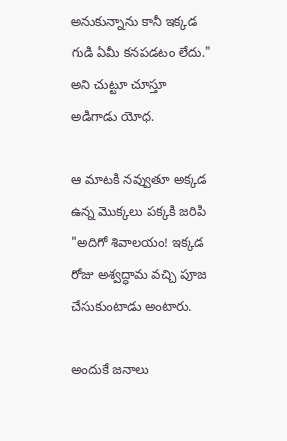అనుకున్నాను కానీ ఇక్కడ గుడి ఏమీ కనపడటం లేదు." అని చుట్టూ చూస్తూ అడిగాడు యోధ.

ఆ మాటకి నవ్వుతూ అక్కడ ఉన్న మొక్కలు పక్కకి జరిపి "అదిగో శివాలయం! ఇక్కడ రోజు అశ్వద్ధామ వచ్చి పూజ చేసుకుంటాడు అంటారు.

అందుకే జనాలు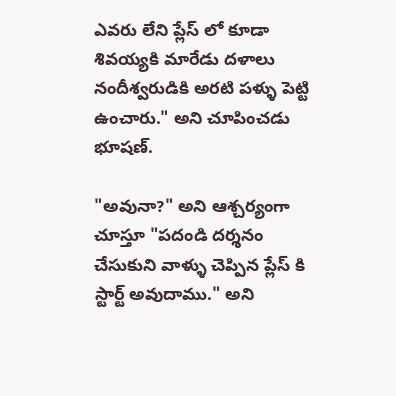ఎవరు లేని ప్లేస్ లో కూడా శివయ్యకి మారేడు దళాలు నందీశ్వరుడికి అరటి పళ్ళు పెట్టి ఉంచారు." అని చూపించడు భూషణ్.

"అవునా?" అని ఆశ్చర్యంగా చూస్తూ "పదండి దర్శనం చేసుకుని వాళ్ళు చెప్పిన ప్లేస్ కి స్టార్ట్ అవుదాము." అని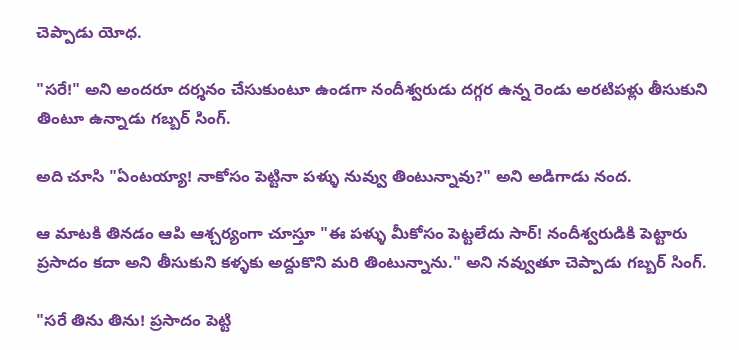చెప్పాడు యోధ.

"సరే!" అని అందరూ దర్శనం చేసుకుంటూ ఉండగా నందీశ్వరుడు దగ్గర ఉన్న రెండు అరటిపళ్లు తీసుకుని తింటూ ఉన్నాడు గబ్బర్ సింగ్.

అది చూసి "ఏంటయ్యా! నాకోసం పెట్టినా పళ్ళు నువ్వు తింటున్నావు?" అని అడిగాడు నంద.

ఆ మాటకి తినడం ఆపి ఆశ్చర్యంగా చూస్తూ "ఈ పళ్ళు మీకోసం పెట్టలేదు సార్! నందీశ్వరుడికి పెట్టారు ప్రసాదం కదా అని తీసుకుని కళ్ళకు అద్దుకొని మరి తింటున్నాను." అని నవ్వుతూ చెప్పాడు గబ్బర్ సింగ్.

"సరే తిను తిను! ప్రసాదం పెట్టి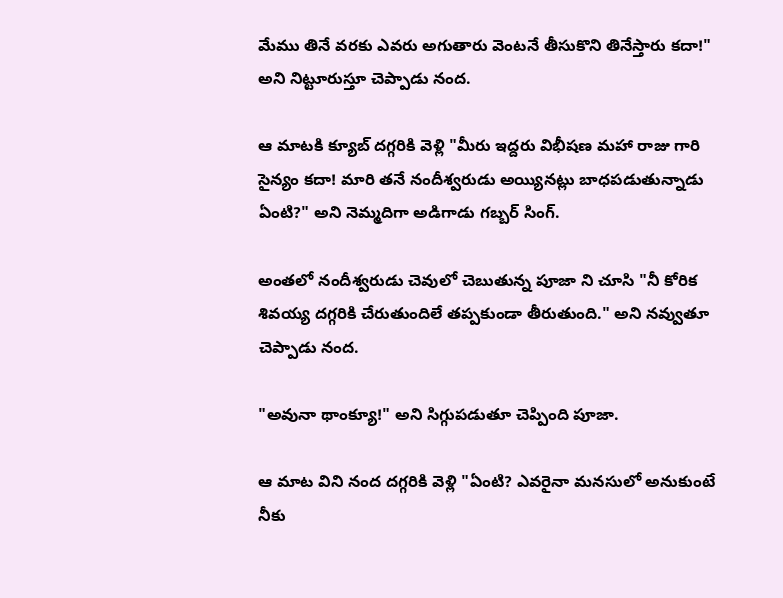మేము తినే వరకు ఎవరు అగుతారు వెంటనే తీసుకొని తినేస్తారు కదా!" అని నిట్టూరుస్తూ చెప్పాడు నంద.

ఆ మాటకి క్యూబ్ దగ్గరికి వెళ్లి "మీరు ఇద్దరు విభీషణ మహా రాజు గారి సైన్యం కదా! మారి తనే నందీశ్వరుడు అయ్యినట్లు బాధపడుతున్నాడు ఏంటి?" అని నెమ్మదిగా అడిగాడు గబ్బర్ సింగ్.

అంతలో నందీశ్వరుడు చెవులో చెబుతున్న పూజా ని చూసి "నీ కోరిక శివయ్య దగ్గరికి చేరుతుందిలే తప్పకుండా తీరుతుంది." అని నవ్వుతూ చెప్పాడు నంద.

"అవునా థాంక్యూ!" అని సిగ్గుపడుతూ చెప్పింది పూజా.

ఆ మాట విని నంద దగ్గరికి వెళ్లి "ఏంటి? ఎవరైనా మనసులో అనుకుంటే నీకు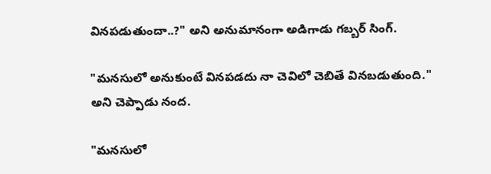వినపడుతుందా..?" అని అనుమానంగా అడిగాడు గబ్బర్ సింగ్.

"మనసులో అనుకుంటే వినపడదు నా చెవిలో చెబితే వినబడుతుంది." అని చెప్పాడు నంద.

"మనసులో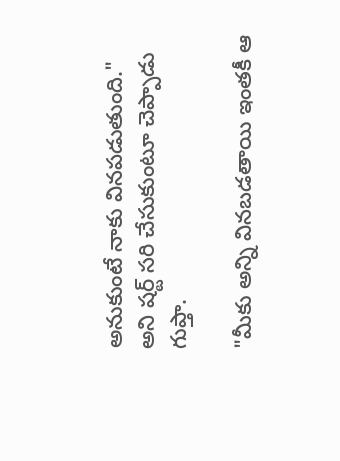అనుకుంటే నాకు వినపడుతుంది." అని షర్ట్ సరి చేసుకుంటూ చెప్పాడు గుప్తా.

"మీకు అన్ని వినబడతాయి ఇంతకీ ఆ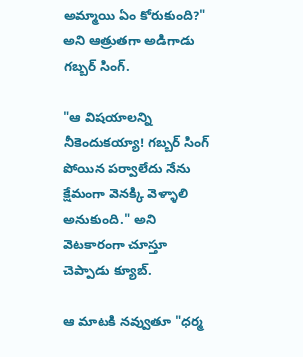అమ్మాయి ఏం కోరుకుంది?" అని ఆత్రుతగా అడిగాడు గబ్బర్ సింగ్.

"ఆ విషయాలన్ని నీకెందుకయ్యా! గబ్బర్ సింగ్ పోయిన పర్వాలేదు నేను క్షేమంగా వెనక్కి వెళ్ళాలి అనుకుంది." అని వెటకారంగా చూస్తూ చెప్పాడు క్యూబ్.

ఆ మాటకి నవ్వుతూ "ధర్మ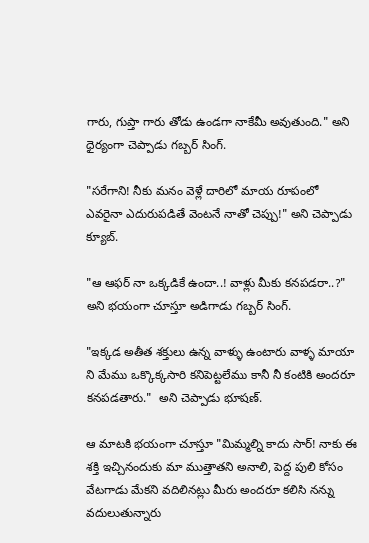గారు, గుప్తా గారు తోడు ఉండగా నాకేమీ అవుతుంది." అని ధైర్యంగా చెప్పాడు గబ్బర్ సింగ్.

"సరేగాని! నీకు మనం వెళ్లే దారిలో మాయ రూపంలో ఎవరైనా ఎదురుపడితే వెంటనే నాతో చెప్పు!" అని చెప్పాడు క్యూబ్.

"ఆ ఆఫర్ నా ఒక్కడికే ఉందా..! వాళ్లు మీకు కనపడరా..?" అని భయంగా చూస్తూ అడిగాడు గబ్బర్ సింగ్.

"ఇక్కడ అతీత శక్తులు ఉన్న వాళ్ళు ఉంటారు వాళ్ళ మాయా ని మేము ఒక్కొక్కసారి కనిపెట్టలేము కానీ నీ కంటికి అందరూ కనపడతారు."  అని చెప్పాడు భూషణ్.

ఆ మాటకి భయంగా చూస్తూ "మిమ్మల్ని కాదు సార్! నాకు ఈ శక్తి ఇచ్చినందుకు మా ముత్తాతని అనాలి, పెద్ద పులి కోసం వేటగాడు మేకని వదిలినట్లు మీరు అందరూ కలిసి నన్ను వదులుతున్నారు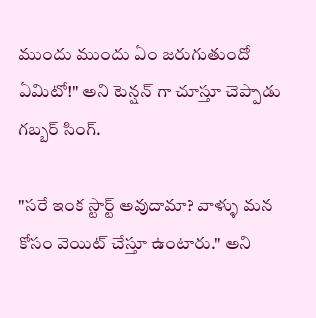ముందు ముందు ఏం జరుగుతుందో ఏమిటో!" అని టెన్షన్ గా చూస్తూ చెప్పాడు గబ్బర్ సింగ్.

"సరే ఇంక స్టార్ట్ అవుదామా? వాళ్ళు మన కోసం వెయిట్ చేస్తూ ఉంటారు." అని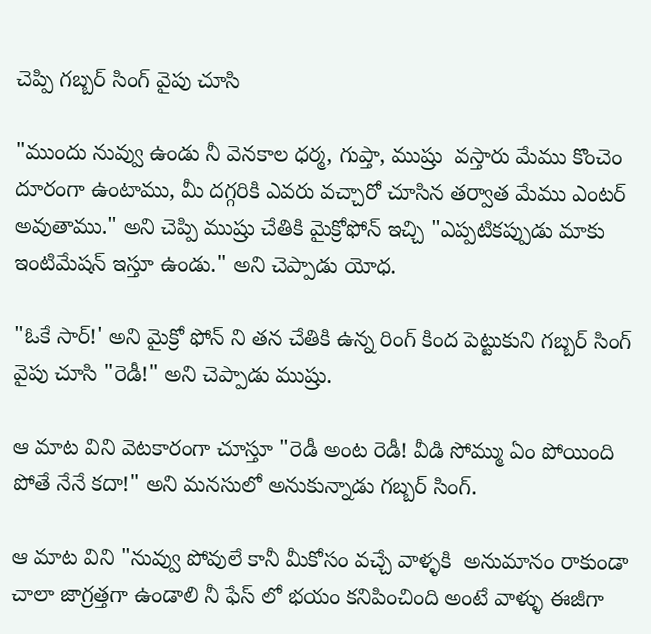చెప్పి గబ్బర్ సింగ్ వైపు చూసి

"ముందు నువ్వు ఉండు నీ వెనకాల ధర్మ, గుప్తా, ముష్రు  వస్తారు మేము కొంచెం దూరంగా ఉంటాము, మీ దగ్గరికి ఎవరు వచ్చారో చూసిన తర్వాత మేము ఎంటర్ అవుతాము." అని చెప్పి ముష్రు చేతికి మైక్రోఫోన్ ఇచ్చి "ఎప్పటికప్పుడు మాకు ఇంటిమేషన్ ఇస్తూ ఉండు." అని చెప్పాడు యోధ.

"ఓకే సార్!' అని మైక్రో ఫోన్ ని తన చేతికి ఉన్న రింగ్ కింద పెట్టుకుని గబ్బర్ సింగ్ వైపు చూసి "రెడీ!" అని చెప్పాడు ముష్రు.

ఆ మాట విని వెటకారంగా చూస్తూ "రెడీ అంట రెడీ! వీడి సోమ్ము ఏం పోయింది పోతే నేనే కదా!" అని మనసులో అనుకున్నాడు గబ్బర్ సింగ్.

ఆ మాట విని "నువ్వు పోవులే కానీ మీకోసం వచ్చే వాళ్ళకి  అనుమానం రాకుండా చాలా జాగ్రత్తగా ఉండాలి నీ ఫేస్ లో భయం కనిపించింది అంటే వాళ్ళు ఈజీగా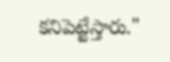కనిపెట్టేస్తారు."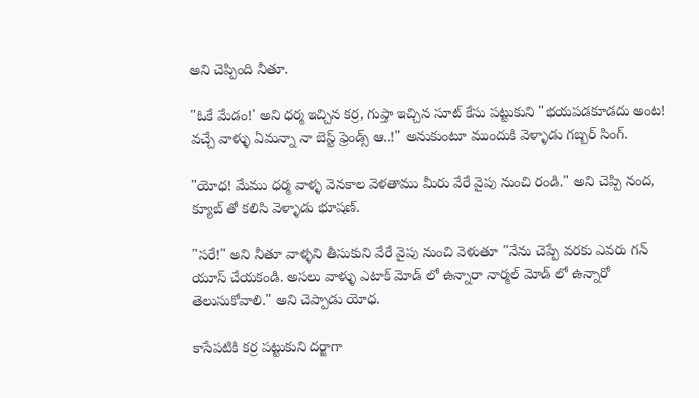అని చెప్పింది నీతూ.

"ఓకే మేడం!' అని ధర్మ ఇచ్చిన కర్ర, గుప్తా ఇచ్చిన సూట్ కేసు పట్టుకుని "భయపడకూడదు అంట! వచ్చే వాళ్ళు ఏమన్నా నా బెస్ట్ ఫ్రెండ్స్ ఆ..!" అనుకుంటూ ముందుకి వెళ్ళాడు గబ్బర్ సింగ్.

"యోధ! మేము ధర్మ వాళ్ళ వెనకాల వెళతాము మీరు వేరే వైపు నుంచి రండి." అని చెప్పి నంద, క్యూబ్ తో కలిసి వెళ్ళాడు భూషణ్.

"సరే!" అని నీతూ వాళ్ళని తీసుకుని వేరే వైపు నుంచి వెళుతూ "నేను చెప్పే వరకు ఎవరు గన్ యూస్ చేయకండి. అసలు వాళ్ళు ఎటాక్ మోడ్ లో ఉన్నారా నార్మల్ మోడ్ లో ఉన్నారో తెలుసుకోవాలి." అని చెప్పాడు యోధ.

కాసేపటికి కర్ర పట్టుకుని దర్జాగా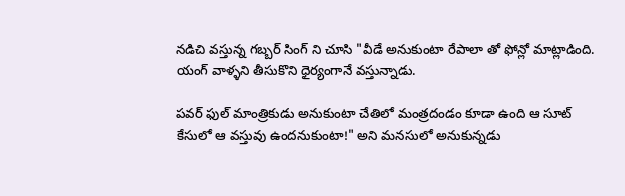నడిచి వస్తున్న గబ్బర్ సింగ్ ని చూసి "వీడే అనుకుంటా రేపాలా తో ఫోన్లో మాట్లాడింది. యంగ్ వాళ్ళని తీసుకొని ధైర్యంగానే వస్తున్నాడు.

పవర్ ఫుల్ మాంత్రికుడు అనుకుంటా చేతిలో మంత్రదండం కూడా ఉంది ఆ సూట్ కేసులో ఆ వస్తువు ఉందనుకుంటా!" అని మనసులో అనుకున్నడు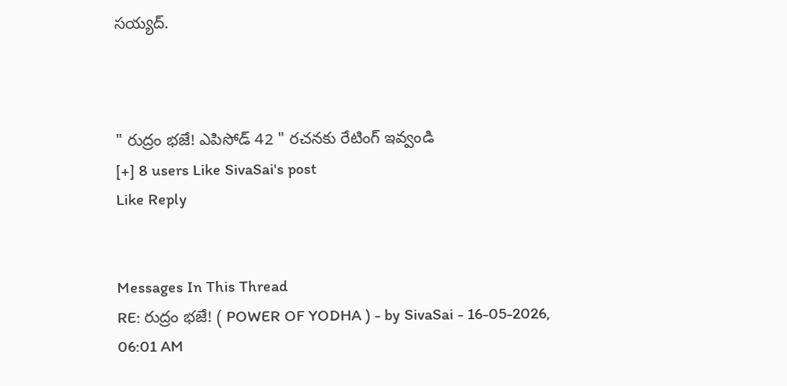సయ్యద్.



" రుద్రం భజే! ఎపిసోడ్ 42 " రచనకు రేటింగ్ ఇవ్వండి
[+] 8 users Like SivaSai's post
Like Reply


Messages In This Thread
RE: రుద్రం భజే! ( POWER OF YODHA ) - by SivaSai - 16-05-2026, 06:01 AM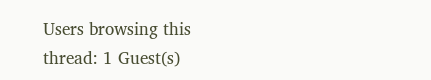Users browsing this thread: 1 Guest(s)